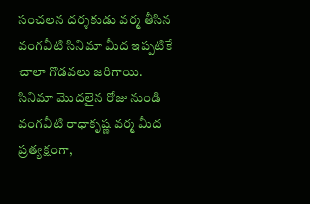సంచలన దర్శకుడు వర్మ తీసిన వంగవీటి సినిమా మీద ఇప్పటికే చాలా గొడవలు జరిగాయి. సినిమా మొదలైన రోజు నుండి వంగవీటి రాధాకృష్ణ వర్మ మీద ప్రత్యక్షంగా,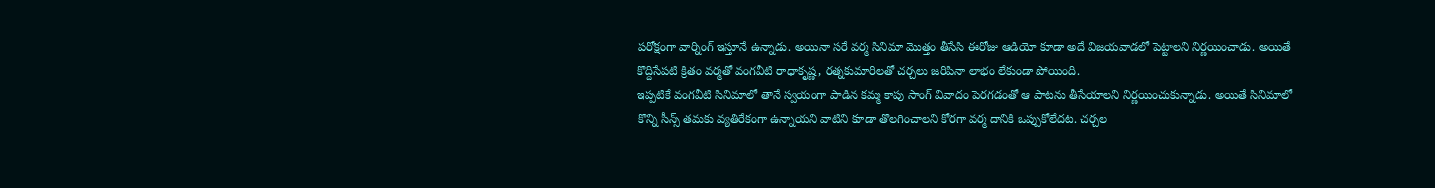పరోక్షంగా వార్నింగ్ ఇస్తూనే ఉన్నాడు. అయినా సరే వర్మ సినిమా మొత్తం తీసేసి ఈరోజు ఆడియో కూడా అదే విజయవాడలో పెట్టాలని నిర్ణయించాడు. అయితే కొద్దిసేపటి క్రితం వర్మతో వంగవీటి రాధాకృష్ణ, రత్నకుమారిలతో చర్చలు జరిపినా లాభం లేకుండా పోయింది.
ఇప్పటికే వంగవీటి సినిమాలో తానే స్వయంగా పాడిన కమ్మ కాపు సాంగ్ వివాదం పెరగడంతో ఆ పాటను తీసేయాలని నిర్ణయించుకున్నాడు. అయితే సినిమాలో కొన్ని సీన్స్ తమకు వ్యతిరేకంగా ఉన్నాయని వాటిని కూడా తొలగించాలని కోరగా వర్మ దానికి ఒప్పుకోలేదట. చర్చల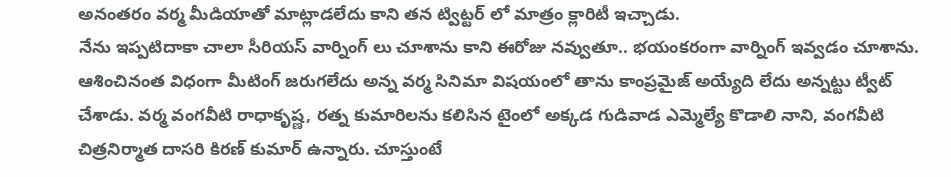అనంతరం వర్మ మీడియాతో మాట్లాడలేదు కాని తన ట్విట్టర్ లో మాత్రం క్లారిటీ ఇచ్చాడు.
నేను ఇప్పటిదాకా చాలా సీరియస్ వార్నింగ్ లు చూశాను కాని ఈరోజు నవ్వుతూ.. భయంకరంగా వార్నింగ్ ఇవ్వడం చూశాను. ఆశించినంత విధంగా మీటింగ్ జరుగలేదు అన్న వర్మ సినిమా విషయంలో తాను కాంప్రమైజ్ అయ్యేది లేదు అన్నట్టు ట్వీట్ చేశాడు. వర్మ వంగవీటి రాధాకృష్ణ, రత్న కుమారిలను కలిసిన టైంలో అక్కడ గుడివాడ ఎమ్మెల్యే కొడాలి నాని, వంగవీటి చిత్రనిర్మాత దాసరి కిరణ్ కుమార్ ఉన్నారు. చూస్తుంటే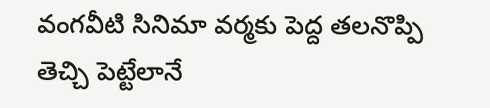వంగవీటి సినిమా వర్మకు పెద్ద తలనొప్పి తెచ్చి పెట్టేలానే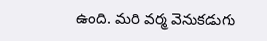ఉంది. మరి వర్మ వెనుకడుగు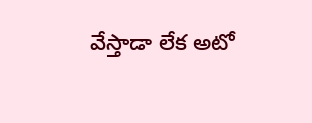వేస్తాడా లేక అటో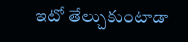ఇటో తేల్చుకుంటాడా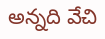అన్నది వేచి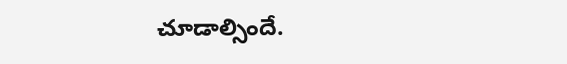చూడాల్సిందే.